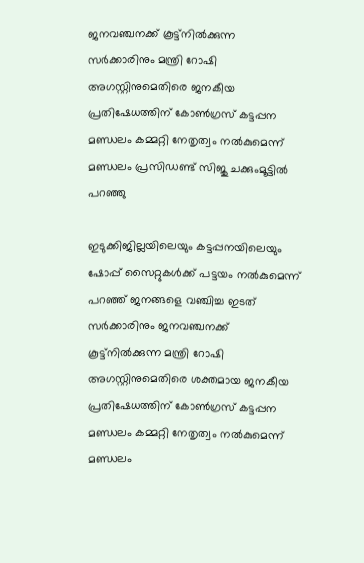ജനവഞ്ചനക്ക് കൂട്ട്നിൽക്കുന്ന സർക്കാരിനും മന്ത്രി റോഷി അഗസ്റ്റിനുമെതിരെ ജനകീയ പ്രതിഷേധത്തിന് കോൺഗ്രസ് കട്ടപ്പന മണ്ഡലം കമ്മറ്റി നേതൃത്വം നൽകുമെന്ന് മണ്ഡലം പ്രസിഡണ്ട് സിജു ചക്കുംമൂട്ടിൽ പറഞ്ഞു

ഇടുക്കിജില്ലയിലെയും കട്ടപ്പനയിലെയും ഷോപ്പ് സൈറ്റുകൾക്ക് പട്ടയം നൽകുമെന്ന് പറഞ്ഞ് ജനങ്ങളെ വഞ്ചിച്ച ഇടത് സർക്കാരിനും ജനവഞ്ചനക്ക് കൂട്ട്നിൽക്കുന്ന മന്ത്രി റോഷി അഗസ്റ്റിനുമെതിരെ ശക്തമായ ജനകീയ പ്രതിഷേധത്തിന് കോൺഗ്രസ് കട്ടപ്പന മണ്ഡലം കമ്മറ്റി നേതൃത്വം നൽകുമെന്ന് മണ്ഡലം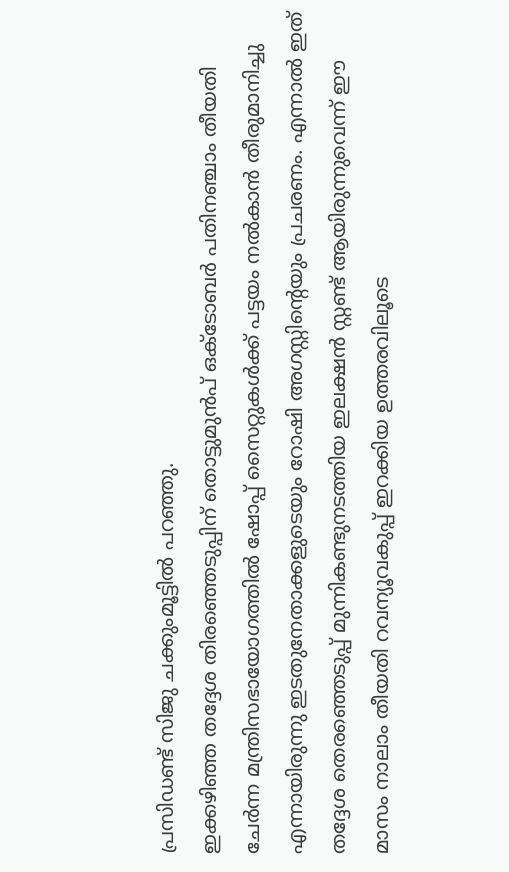പ്രസിഡണ്ട് സിജു ചക്കുംമൂട്ടിൽ പറഞ്ഞു.
ഇക്കഴിഞ്ഞ തദ്ദേശ തിരഞ്ഞെടുപ്പിന് തൊട്ടുമുൻപ് ഒക്ടോബർ പതിനഞ്ചാം തീയതി ചേർന്ന മന്ത്രിസഭായോഗത്തിൽ ഷോപ്പ് സൈറ്റുകൾക്ക് പട്ടയം നൽകാൻ തീരുമാനിച്ചു എന്നായിരുന്നു ഇടതുനേതാക്കളുടെയും റോഷി അഗസ്റ്റിന്റെയും പ്രചരണം. എന്നാൽ ഇത് തദ്ദേശ തെരഞ്ഞെടുപ്പ് മുന്നികണ്ടുനടത്തിയ ഇലക്ഷൻ സ്റ്റണ്ട് ആയിരുന്നുവെന്ന് ഈ മാസം നാലാം തീയതി റവന്യൂവകുപ്പ് ഇറക്കിയ ഉത്തരവിലൂടെ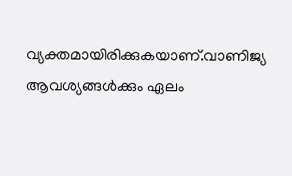വ്യക്തമായിരിക്കുകയാണ്.വാണിജ്യ ആവശ്യങ്ങൾക്കും ഏലം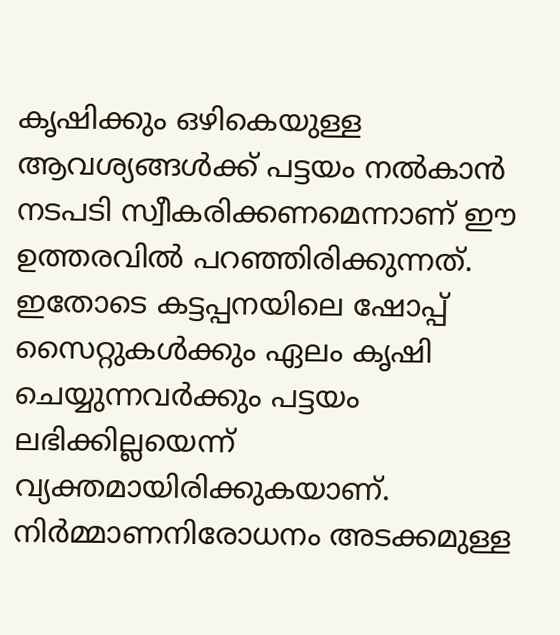കൃഷിക്കും ഒഴികെയുള്ള ആവശ്യങ്ങൾക്ക് പട്ടയം നൽകാൻ നടപടി സ്വീകരിക്കണമെന്നാണ് ഈ ഉത്തരവിൽ പറഞ്ഞിരിക്കുന്നത്. ഇതോടെ കട്ടപ്പനയിലെ ഷോപ്പ് സൈറ്റുകൾക്കും ഏലം കൃഷി ചെയ്യുന്നവർക്കും പട്ടയം ലഭിക്കില്ലയെന്ന് വ്യക്തമായിരിക്കുകയാണ്. നിർമ്മാണനിരോധനം അടക്കമുള്ള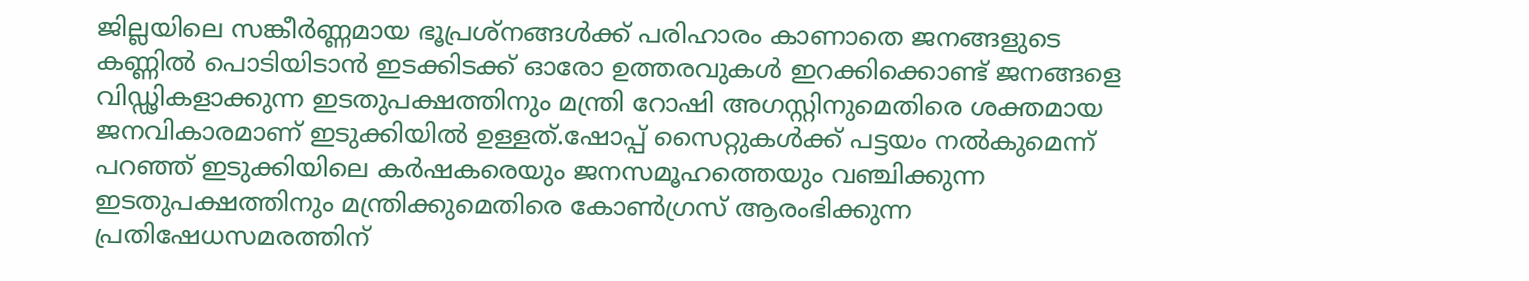ജില്ലയിലെ സങ്കീർണ്ണമായ ഭൂപ്രശ്നങ്ങൾക്ക് പരിഹാരം കാണാതെ ജനങ്ങളുടെ കണ്ണിൽ പൊടിയിടാൻ ഇടക്കിടക്ക് ഓരോ ഉത്തരവുകൾ ഇറക്കിക്കൊണ്ട് ജനങ്ങളെ വിഡ്ഢികളാക്കുന്ന ഇടതുപക്ഷത്തിനും മന്ത്രി റോഷി അഗസ്റ്റിനുമെതിരെ ശക്തമായ ജനവികാരമാണ് ഇടുക്കിയിൽ ഉള്ളത്.ഷോപ്പ് സൈറ്റുകൾക്ക് പട്ടയം നൽകുമെന്ന് പറഞ്ഞ് ഇടുക്കിയിലെ കർഷകരെയും ജനസമൂഹത്തെയും വഞ്ചിക്കുന്ന ഇടതുപക്ഷത്തിനും മന്ത്രിക്കുമെതിരെ കോൺഗ്രസ് ആരംഭിക്കുന്ന പ്രതിഷേധസമരത്തിന്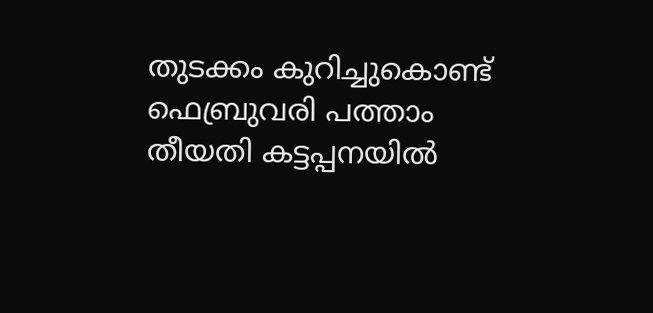തുടക്കം കുറിച്ചുകൊണ്ട് ഫെബ്രുവരി പത്താം തീയതി കട്ടപ്പനയിൽ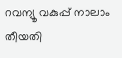റവന്യൂ വകുപ്പ് നാലാം തീയതി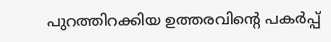പുറത്തിറക്കിയ ഉത്തരവിന്റെ പകർപ്പ്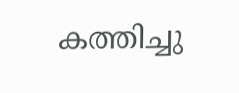കത്തിച്ചു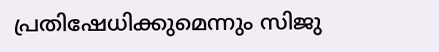പ്രതിഷേധിക്കുമെന്നും സിജു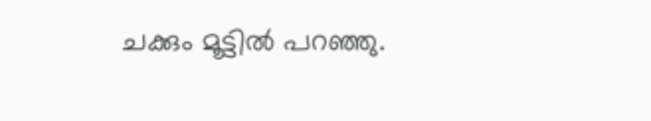ചക്കും മൂട്ടിൽ പറഞ്ഞു.